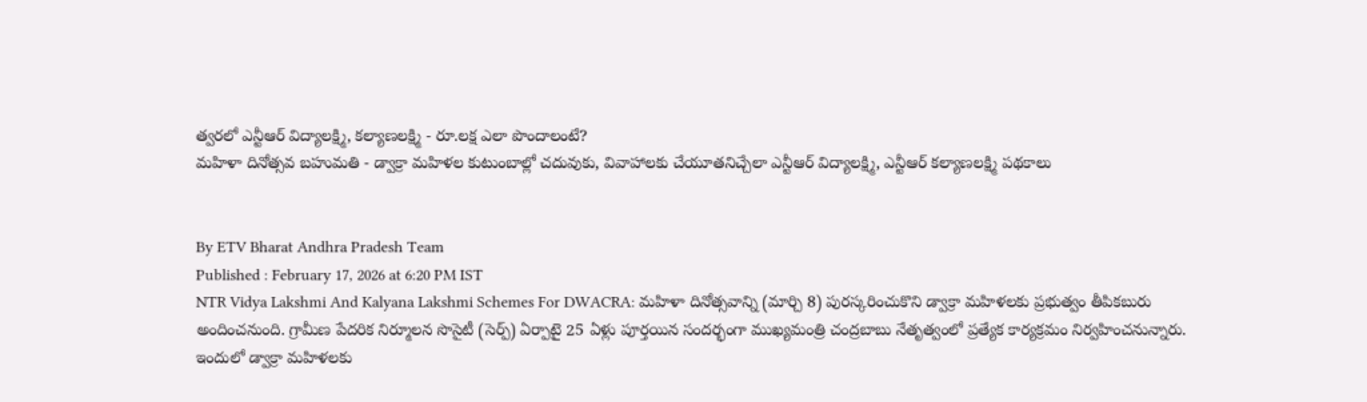త్వరలో ఎన్టీఆర్ విద్యాలక్ష్మి, కల్యాణలక్ష్మి - రూ.లక్ష ఎలా పొందాలంటే?
మహిళా దినోత్సవ బహుమతి - డ్వాక్రా మహిళల కుటుంబాల్లో చదువుకు, వివాహాలకు చేయూతనిచ్చేలా ఎన్టీఆర్ విద్యాలక్ష్మి, ఎన్టీఆర్ కల్యాణలక్ష్మి పథకాలు


By ETV Bharat Andhra Pradesh Team
Published : February 17, 2026 at 6:20 PM IST
NTR Vidya Lakshmi And Kalyana Lakshmi Schemes For DWACRA: మహిళా దినోత్సవాన్ని (మార్చి 8) పురస్కరించుకొని డ్వాక్రా మహిళలకు ప్రభుత్వం తీపికబురు అందించనుంది. గ్రామీణ పేదరిక నిర్మూలన సొసైటీ (సెర్ప్) ఏర్పాటై 25 ఏళ్లు పూర్తయిన సందర్భంగా ముఖ్యమంత్రి చంద్రబాబు నేతృత్వంలో ప్రత్యేక కార్యక్రమం నిర్వహించనున్నారు. ఇందులో డ్వాక్రా మహిళలకు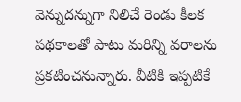వెన్నుదన్నుగా నిలిచే రెండు కీలక పథకాలతో పాటు మరిన్ని వరాలను ప్రకటించనున్నారు. వీటికి ఇప్పటికే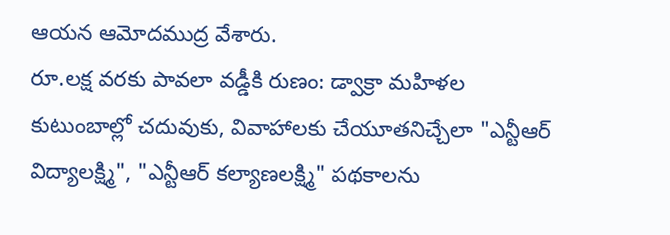ఆయన ఆమోదముద్ర వేశారు.
రూ.లక్ష వరకు పావలా వడ్డీకి రుణం: డ్వాక్రా మహిళల కుటుంబాల్లో చదువుకు, వివాహాలకు చేయూతనిచ్చేలా "ఎన్టీఆర్ విద్యాలక్ష్మి", "ఎన్టీఆర్ కల్యాణలక్ష్మి" పథకాలను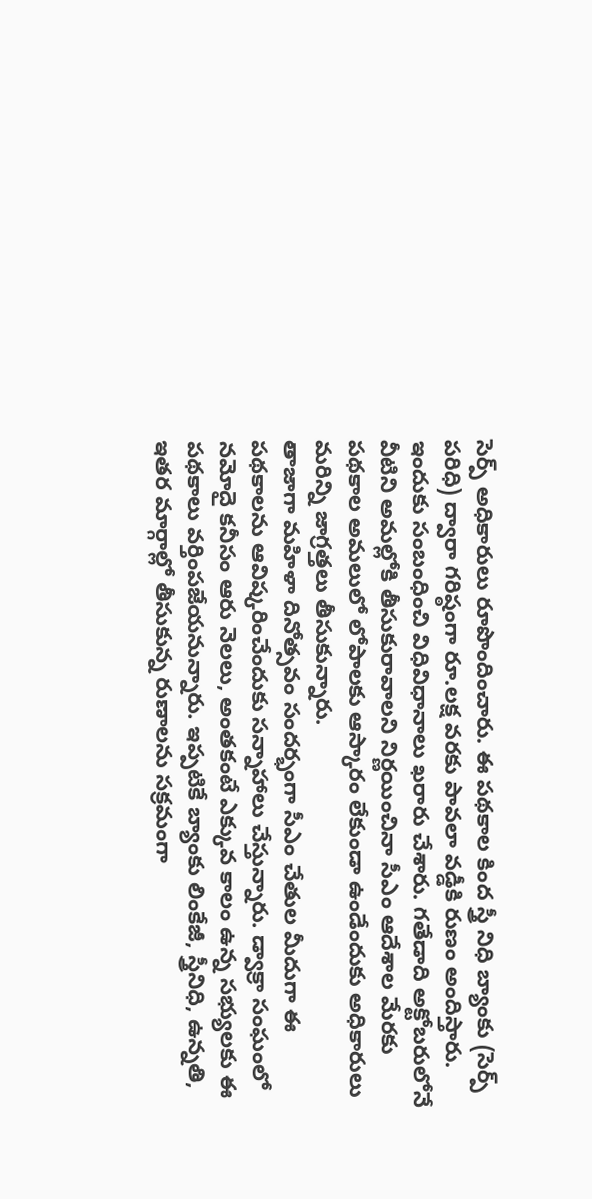సెర్ప్ అధికారులు రూపొందించారు. ఈ పథకాల కింద స్త్రీ నిధి బ్యాంకు (సెర్ప్ పరిధి) ద్వారా గరిష్ఠంగా రూ.లక్ష వరకు పావలా వడ్డీకి రుణం అందిస్తారు. ఇందుకు సంబంధించి విధివిధానాలు ఖరారు చేశారు. గతేడాది అక్టోబరులోనే వీటిని అమల్లోకి తీసుకురావాలని నిర్ణయించినా సీఎం ఆదేశాల మేరకు పథకాల అమలులో లోపాలకు ఆస్కారం లేకుండా ఉండేందుకు అధికారులు మరిన్ని జాగ్రత్తలు తీసుకున్నారు.
తాజాగా మహిళా దినోత్సవం సందర్భంగా సీఎం చేతుల మీదుగా ఈ పథకాలను ఆవిష్కరించేందుకు సన్నాహాలు చేస్తున్నారు. డ్వాక్రా సంఘంలో నమోదై కనీసం ఆరు నెలలు, అంతకంటే ఎక్కువ కాలం ఉన్న సభ్యులకు ఈ పథకాలు వర్తింపజేయనున్నారు. ఇప్పటికే బ్యాంకు లింకేజీ, స్త్రీనిధి, ఉన్నతి, ఇతర మార్గాల్లో తీసుకున్న రుణాలను సక్రమంగా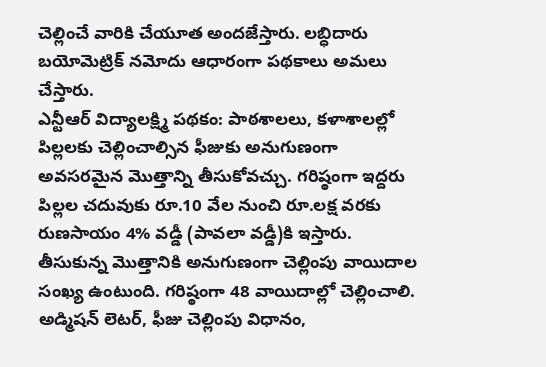చెల్లించే వారికి చేయూత అందజేస్తారు. లబ్ధిదారు బయోమెట్రిక్ నమోదు ఆధారంగా పథకాలు అమలు చేస్తారు.
ఎన్టీఆర్ విద్యాలక్ష్మి పథకం: పాఠశాలలు, కళాశాలల్లో పిల్లలకు చెల్లించాల్సిన ఫీజుకు అనుగుణంగా అవసరమైన మొత్తాన్ని తీసుకోవచ్చు. గరిష్ఠంగా ఇద్దరు పిల్లల చదువుకు రూ.10 వేల నుంచి రూ.లక్ష వరకు రుణసాయం 4% వడ్డీ (పావలా వడ్డీ)కి ఇస్తారు. తీసుకున్న మొత్తానికి అనుగుణంగా చెల్లింపు వాయిదాల సంఖ్య ఉంటుంది. గరిష్ఠంగా 48 వాయిదాల్లో చెల్లించాలి. అడ్మిషన్ లెటర్, ఫీజు చెల్లింపు విధానం,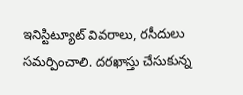ఇనిస్టిట్యూట్ వివరాలు, రసీదులు సమర్పించాలి. దరఖాస్తు చేసుకున్న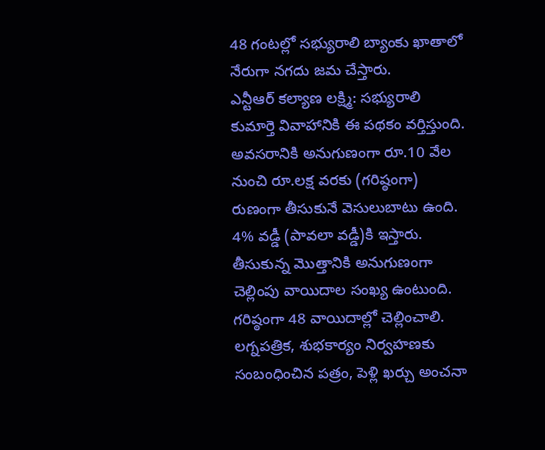48 గంటల్లో సభ్యురాలి బ్యాంకు ఖాతాలో నేరుగా నగదు జమ చేస్తారు.
ఎన్టీఆర్ కల్యాణ లక్ష్మి: సభ్యురాలి కుమార్తె వివాహానికి ఈ పథకం వర్తిస్తుంది. అవసరానికి అనుగుణంగా రూ.10 వేల నుంచి రూ.లక్ష వరకు (గరిష్ఠంగా) రుణంగా తీసుకునే వెసులుబాటు ఉంది. 4% వడ్డీ (పావలా వడ్డీ)కి ఇస్తారు. తీసుకున్న మొత్తానికి అనుగుణంగా చెల్లింపు వాయిదాల సంఖ్య ఉంటుంది. గరిష్ఠంగా 48 వాయిదాల్లో చెల్లించాలి. లగ్నపత్రిక, శుభకార్యం నిర్వహణకు సంబంధించిన పత్రం, పెళ్లి ఖర్చు అంచనా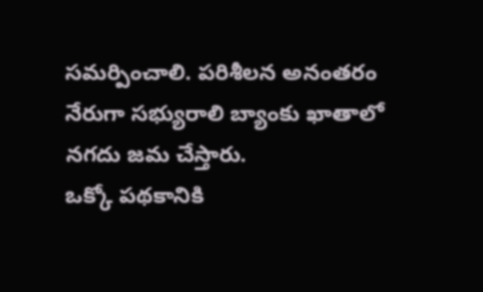సమర్పించాలి. పరిశీలన అనంతరం నేరుగా సభ్యురాలి బ్యాంకు ఖాతాలో నగదు జమ చేస్తారు.
ఒక్కో పథకానికి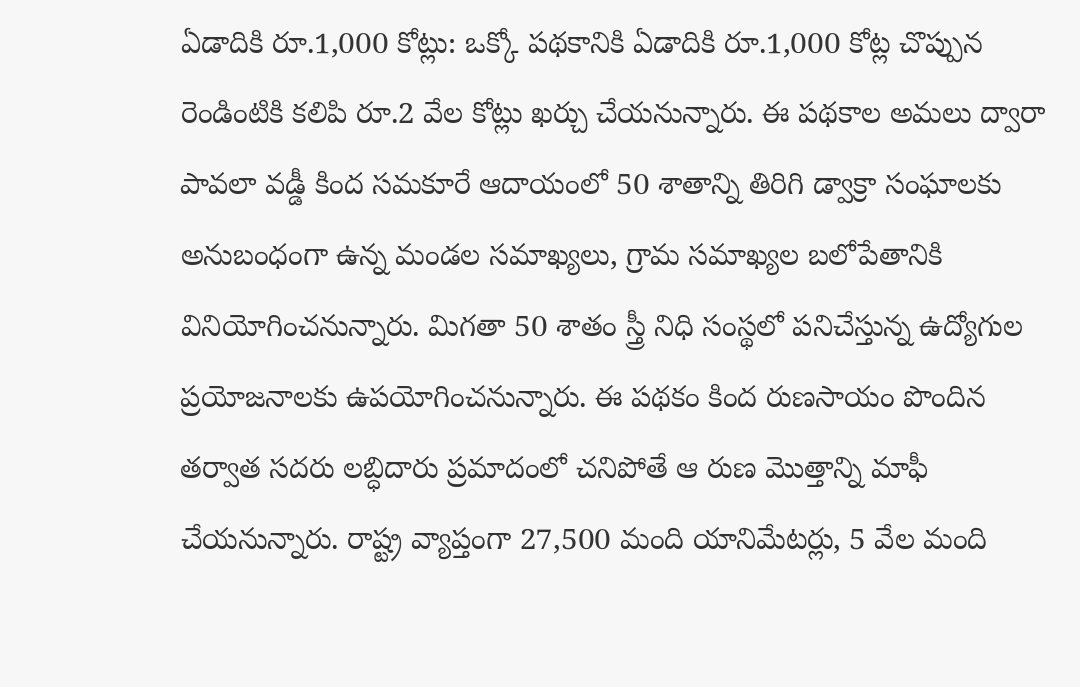ఏడాదికి రూ.1,000 కోట్లు: ఒక్కో పథకానికి ఏడాదికి రూ.1,000 కోట్ల చొప్పున రెండింటికి కలిపి రూ.2 వేల కోట్లు ఖర్చు చేయనున్నారు. ఈ పథకాల అమలు ద్వారా పావలా వడ్డీ కింద సమకూరే ఆదాయంలో 50 శాతాన్ని తిరిగి డ్వాక్రా సంఘాలకు అనుబంధంగా ఉన్న మండల సమాఖ్యలు, గ్రామ సమాఖ్యల బలోపేతానికి వినియోగించనున్నారు. మిగతా 50 శాతం స్త్రీ నిధి సంస్థలో పనిచేస్తున్న ఉద్యోగుల ప్రయోజనాలకు ఉపయోగించనున్నారు. ఈ పథకం కింద రుణసాయం పొందిన తర్వాత సదరు లబ్ధిదారు ప్రమాదంలో చనిపోతే ఆ రుణ మొత్తాన్ని మాఫీ చేయనున్నారు. రాష్ట్ర వ్యాప్తంగా 27,500 మంది యానిమేటర్లు, 5 వేల మంది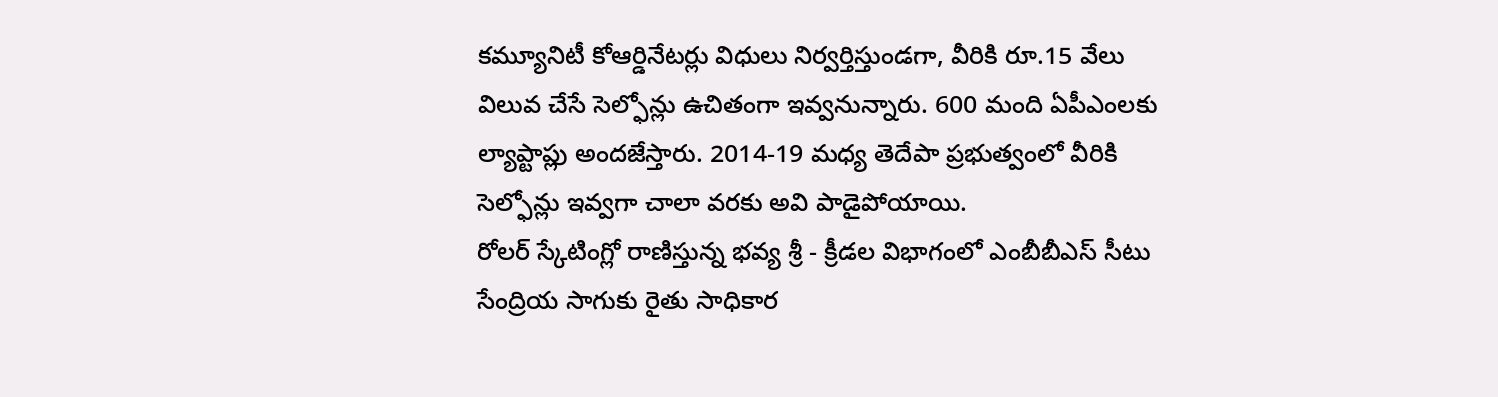కమ్యూనిటీ కోఆర్డినేటర్లు విధులు నిర్వర్తిస్తుండగా, వీరికి రూ.15 వేలు విలువ చేసే సెల్ఫోన్లు ఉచితంగా ఇవ్వనున్నారు. 600 మంది ఏపీఎంలకు ల్యాప్టాప్లు అందజేస్తారు. 2014-19 మధ్య తెదేపా ప్రభుత్వంలో వీరికి సెల్ఫోన్లు ఇవ్వగా చాలా వరకు అవి పాడైపోయాయి.
రోలర్ స్కేటింగ్లో రాణిస్తున్న భవ్య శ్రీ - క్రీడల విభాగంలో ఎంబీబీఎస్ సీటు
సేంద్రియ సాగుకు రైతు సాధికార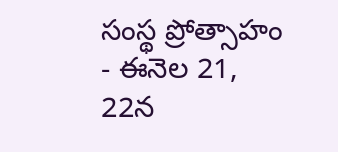సంస్థ ప్రోత్సాహం - ఈనెల 21, 22న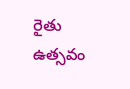రైతు ఉత్సవం